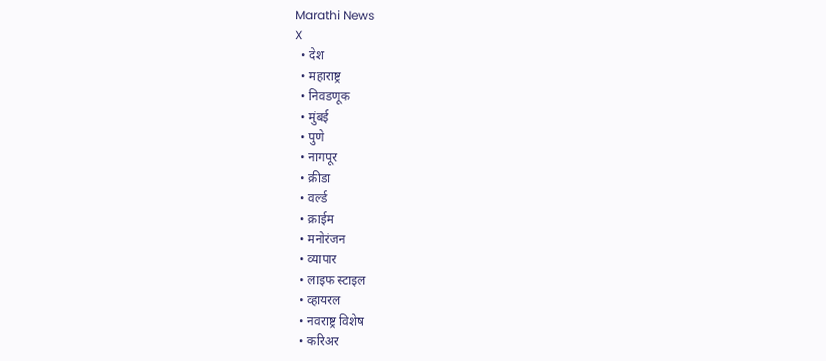Marathi News
X
  • देश
  • महाराष्ट्र
  • निवडणूक
  • मुंबई
  • पुणे
  • नागपूर
  • क्रीडा
  • वर्ल्ड
  • क्राईम
  • मनोरंजन
  • व्यापार
  • लाइफ स्टाइल
  • व्हायरल
  • नवराष्ट्र विशेष
  • करिअर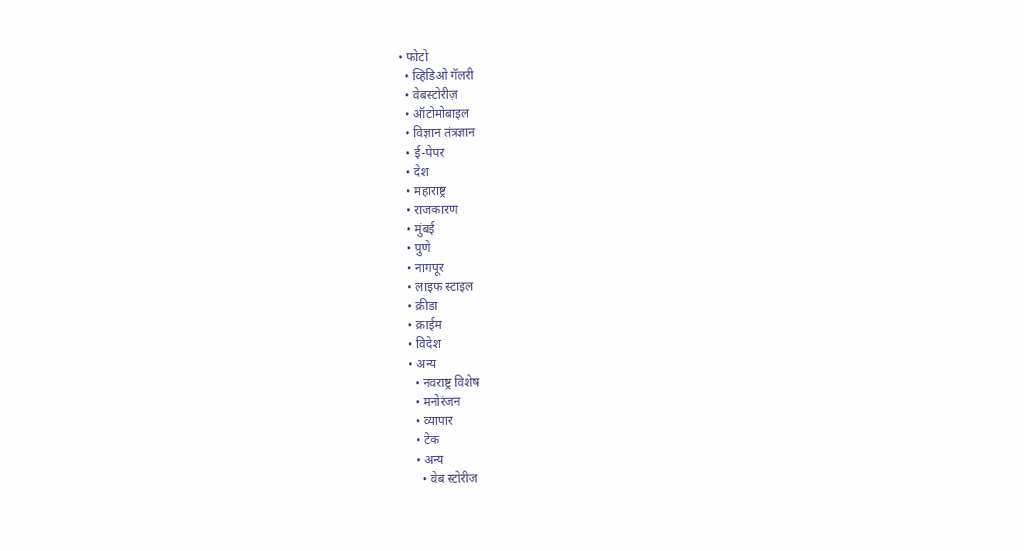• फोटो
  • व्हिडिओ गॅलरी
  • वेबस्टोरीज़
  • ऑटोमोबाइल
  • विज्ञान तंत्रज्ञान
  • ई-पेपर
  • देश
  • महाराष्ट्र
  • राजकारण
  • मुंबई
  • पुणे
  • नागपूर
  • लाइफ स्टाइल
  • क्रीडा
  • क्राईम
  • विदेश
  • अन्य
    • नवराष्ट्र विशेष
    • मनोरंजन
    • व्यापार
    • टेक
    • अन्य
      • वेब स्टोरीज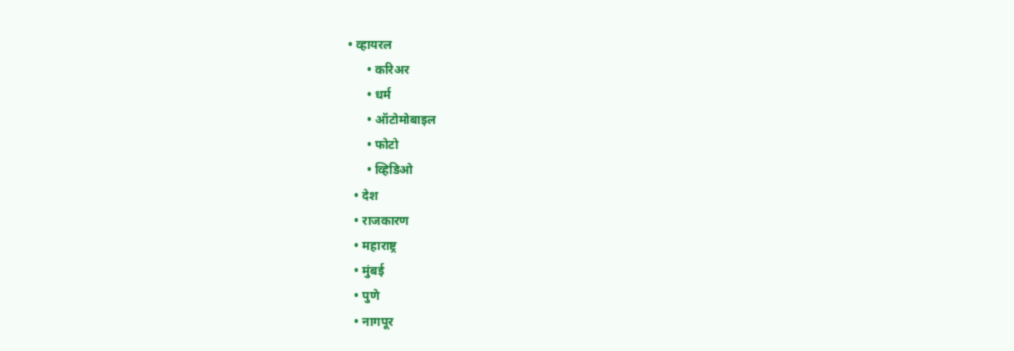• व्हायरल
      • करिअर
      • धर्म
      • ऑटोमोबाइल
      • फोटो
      • व्हिडिओ
  • देश
  • राजकारण
  • महाराष्ट्र
  • मुंबई
  • पुणे
  • नागपूर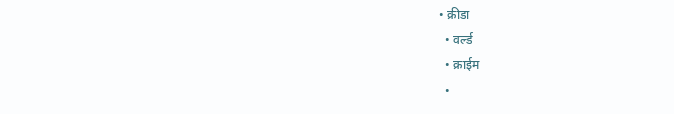• क्रीडा
  • वर्ल्ड
  • क्राईम
  •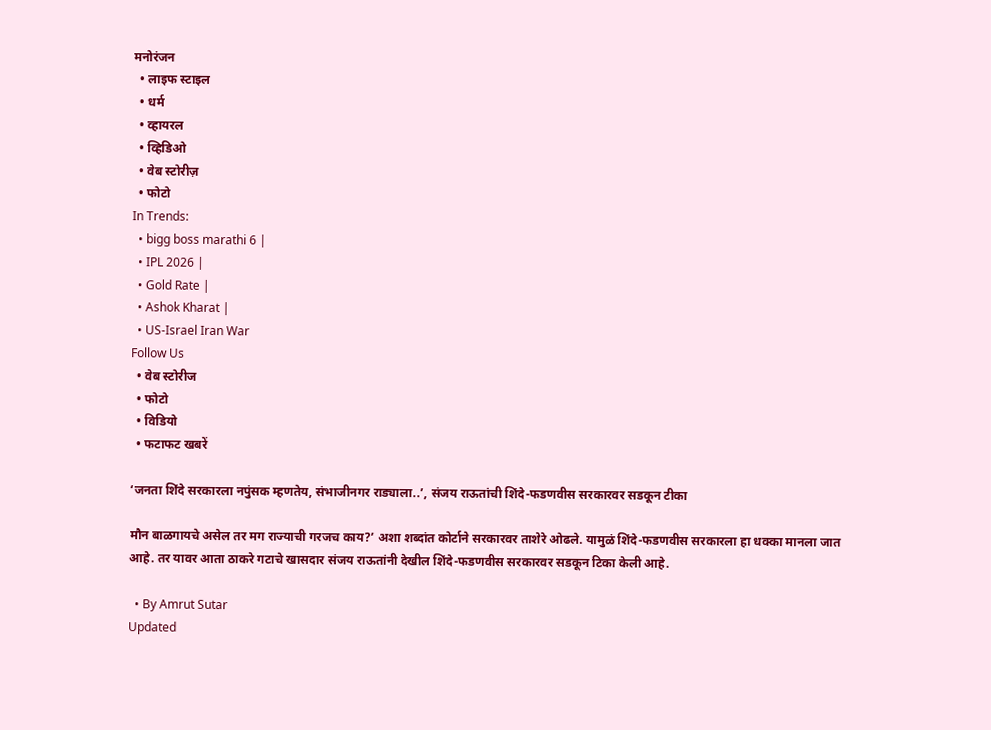मनोरंजन
  • लाइफ स्टाइल
  • धर्म
  • व्हायरल
  • व्हिडिओ
  • वेब स्टोरीज़
  • फोटो
In Trends:
  • bigg boss marathi 6 |
  • IPL 2026 |
  • Gold Rate |
  • Ashok Kharat |
  • US-Israel Iran War
Follow Us
  • वेब स्टोरीज
  • फोटो
  • विडियो
  • फटाफट खबरें

‘जनता शिंदे सरकारला नपुंसक म्हणतेय, संभाजीनगर राड्याला..’, संजय राऊतांची शिंदे-फडणवीस सरकारवर सडकून टीका

मौन बाळगायचे असेल तर मग राज्याची गरजच काय?’ अशा शब्दांत कोर्टाने सरकारवर ताशेरे ओढले. यामुळं शिंदे-फडणवीस सरकारला हा धक्का मानला जात आहे. तर यावर आता ठाकरे गटाचे खासदार संजय राऊतांनी देखील शिंदे-फडणवीस सरकारवर सडकून टिका केली आहे.

  • By Amrut Sutar
Updated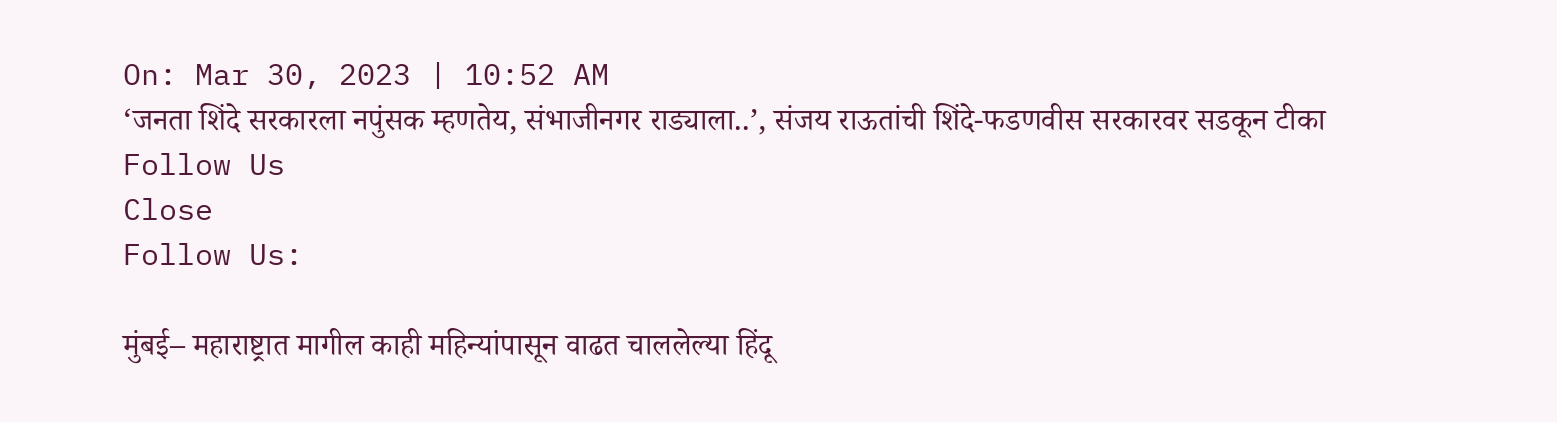On: Mar 30, 2023 | 10:52 AM
‘जनता शिंदे सरकारला नपुंसक म्हणतेय, संभाजीनगर राड्याला..’, संजय राऊतांची शिंदे-फडणवीस सरकारवर सडकून टीका
Follow Us
Close
Follow Us:

मुंबई– महाराष्ट्रात मागील काही महिन्यांपासून वाढत चाललेल्या हिंदू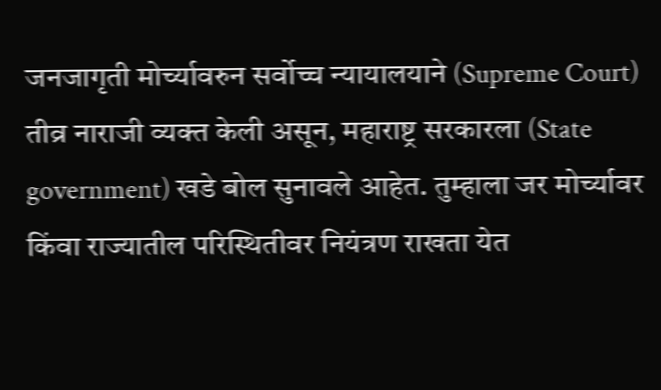जनजागृती मोर्च्यावरुन सर्वोच्च न्यायालयाने (Supreme Court) तीव्र नाराजी व्यक्त केली असून, महाराष्ट्र सरकारला (State government) खडे बोल सुनावले आहेत. तुम्हाला जर मोर्च्यावर किंवा राज्यातील परिस्थितीवर नियंत्रण राखता येत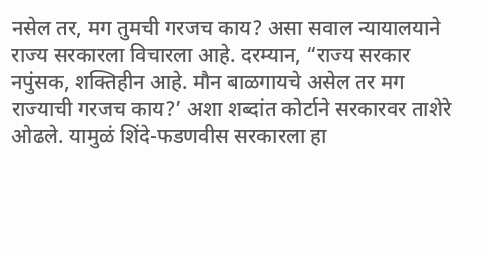नसेल तर, मग तुमची गरजच काय? असा सवाल न्यायालयाने राज्य सरकारला विचारला आहे. दरम्यान, “राज्य सरकार नपुंसक, शक्तिहीन आहे. मौन बाळगायचे असेल तर मग राज्याची गरजच काय?’ अशा शब्दांत कोर्टाने सरकारवर ताशेरे ओढले. यामुळं शिंदे-फडणवीस सरकारला हा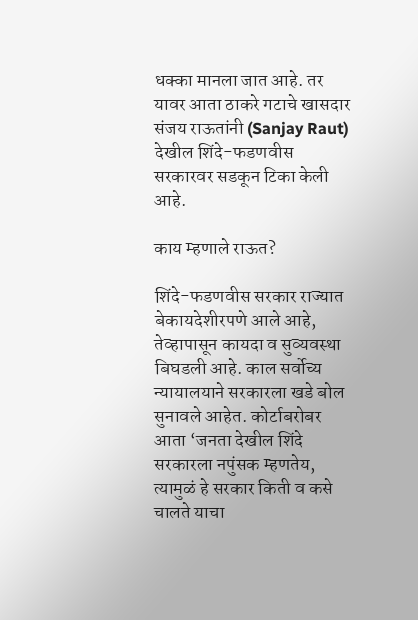धक्का मानला जात आहे. तर यावर आता ठाकरे गटाचे खासदार संजय राऊतांनी (Sanjay Raut) देखील शिंदे-फडणवीस सरकारवर सडकून टिका केली आहे.

काय म्हणाले राऊत?

शिंदे-फडणवीस सरकार राज्यात बेकायदेशीरपणे आले आहे, तेव्हापासून कायदा व सुव्यवस्था बिघडली आहे. काल सर्वोच्य न्यायालयाने सरकारला खडे बोल सुनावले आहेत. कोर्टाबरोबर आता ‘जनता देखील शिंदे सरकारला नपुंसक म्हणतेय, त्यामुळं हे सरकार किती व कसे चालते याचा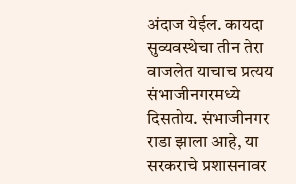अंदाज येईल. कायदा सुव्यवस्थेचा तीन तेरा वाजलेत याचाच प्रत्यय संभाजीनगरमध्ये दिसतोय. संभाजीनगर राडा झाला आहे, या सरकराचे प्रशासनावर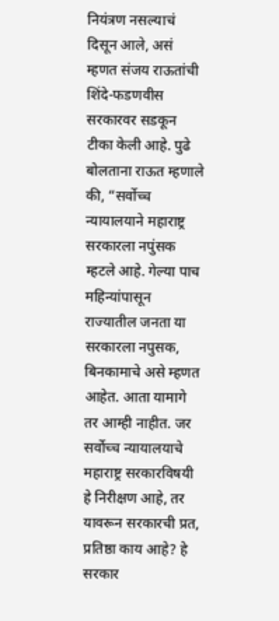नियंत्रण नसल्याचं दिसून आले, असं म्हणत संजय राऊतांची शिंदे-फडणवीस सरकारवर सडकून टीका केली आहे. पुढे बोलताना राऊत म्हणाले की, “सर्वोच्च न्यायालयाने महाराष्ट्र सरकारला नपुंसक म्हटले आहे. गेल्या पाच महिन्यांपासून राज्यातील जनता या सरकारला नपुसक, बिनकामाचे असे म्हणत आहेत. आता यामागे तर आम्ही नाहीत. जर सर्वोच्च न्यायालयाचे महाराष्ट्र सरकारविषयी हे निरीक्षण आहे, तर यावरून सरकारची प्रत, प्रतिष्ठा काय आहे? हे सरकार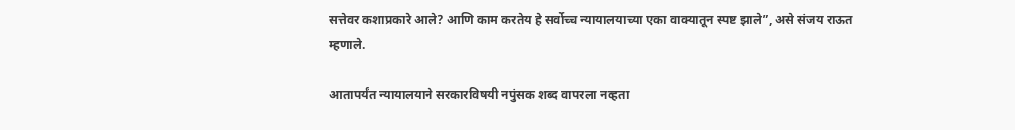सत्तेवर कशाप्रकारे आले? आणि काम करतेय हे सर्वोच्च न्यायालयाच्या एका वाक्यातून स्पष्ट झाले”, असे संजय राऊत म्हणाले.

आतापर्यंत न्यायालयाने सरकारविषयी नपुंसक शब्द वापरला नव्हता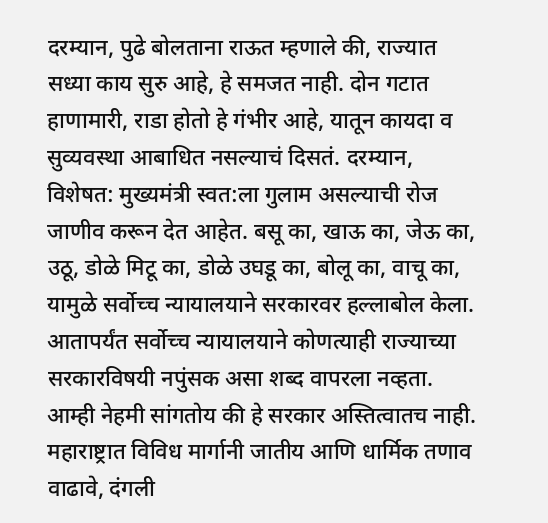दरम्यान, पुढे बोलताना राऊत म्हणाले की, राज्यात सध्या काय सुरु आहे, हे समजत नाही. दोन गटात हाणामारी, राडा होतो हे गंभीर आहे, यातून कायदा व सुव्यवस्था आबाधित नसल्याचं दिसतं. दरम्यान, विशेषत: मुख्यमंत्री स्वत:ला गुलाम असल्याची रोज जाणीव करून देत आहेत. बसू का, खाऊ का, जेऊ का, उठू, डोळे मिटू का, डोळे उघडू का, बोलू का, वाचू का, यामुळे सर्वोच्च न्यायालयाने सरकारवर हल्लाबोल केला. आतापर्यंत सर्वोच्च न्यायालयाने कोणत्याही राज्याच्या सरकारविषयी नपुंसक असा शब्द वापरला नव्हता. आम्ही नेहमी सांगतोय की हे सरकार अस्तित्वातच नाही. महाराष्ट्रात विविध मार्गानी जातीय आणि धार्मिक तणाव वाढावे, दंगली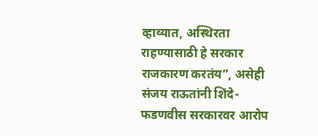व्हाव्यात, अस्थिरता राहण्यासाठी हे सरकार राजकारण करतंय”, असेही संजय राऊतांनी शिंदे-फडणवीस सरकारवर आरोप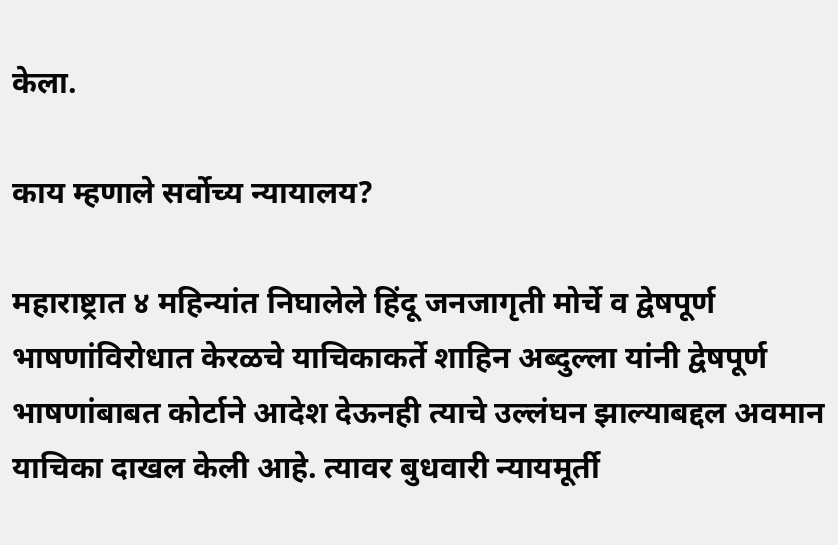केला.

काय म्हणाले सर्वोच्य न्यायालय?

महाराष्ट्रात ४ महिन्यांत निघालेले हिंदू जनजागृती मोर्चे व द्वेषपूर्ण भाषणांविरोधात केरळचे याचिकाकर्ते शाहिन अब्दुल्ला यांनी द्वेषपूर्ण भाषणांबाबत कोर्टाने आदेश देऊनही त्याचे उल्लंघन झाल्याबद्दल अवमान याचिका दाखल केली आहे. त्यावर बुधवारी न्यायमूर्ती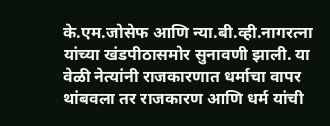के.एम.जोसेफ आणि न्या.बी.व्ही.नागरत्ना यांच्या खंडपीठासमोर सुनावणी झाली. या वेळी नेत्यांनी राजकारणात धर्माचा वापर थांबवला तर राजकारण आणि धर्म यांची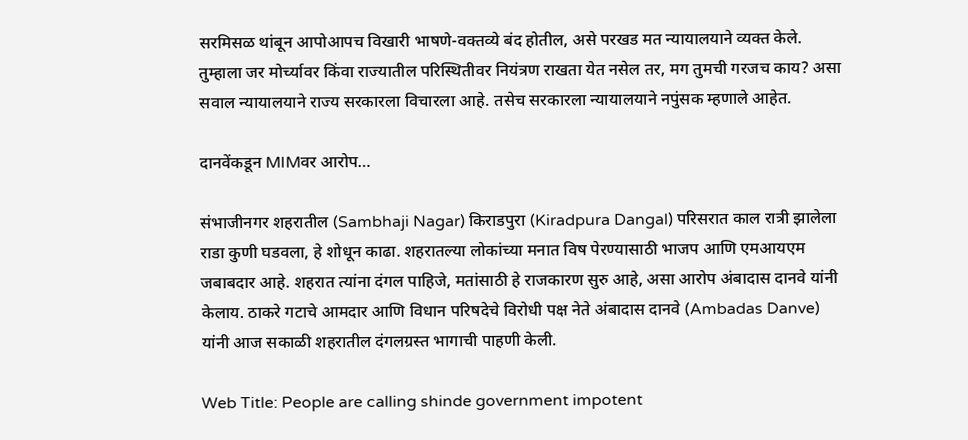सरमिसळ थांबून आपोआपच विखारी भाषणे-वक्तव्ये बंद होतील, असे परखड मत न्यायालयाने व्यक्त केले. तुम्हाला जर मोर्च्यावर किंवा राज्यातील परिस्थितीवर नियंत्रण राखता येत नसेल तर, मग तुमची गरजच काय? असा सवाल न्यायालयाने राज्य सरकारला विचारला आहे. तसेच सरकारला न्यायालयाने नपुंसक म्हणाले आहेत.

दानवेंकडून MIMवर आरोप…

संभाजीनगर शहरातील (Sambhaji Nagar) किराडपुरा (Kiradpura Dangal) परिसरात काल रात्री झालेला राडा कुणी घडवला, हे शोधून काढा. शहरातल्या लोकांच्या मनात विष पेरण्यासाठी भाजप आणि एमआयएम जबाबदार आहे. शहरात त्यांना दंगल पाहिजे, मतांसाठी हे राजकारण सुरु आहे, असा आरोप अंबादास दानवे यांनी केलाय. ठाकरे गटाचे आमदार आणि विधान परिषदेचे विरोधी पक्ष नेते अंबादास दानवे (Ambadas Danve) यांनी आज सकाळी शहरातील दंगलग्रस्त भागाची पाहणी केली.

Web Title: People are calling shinde government impotent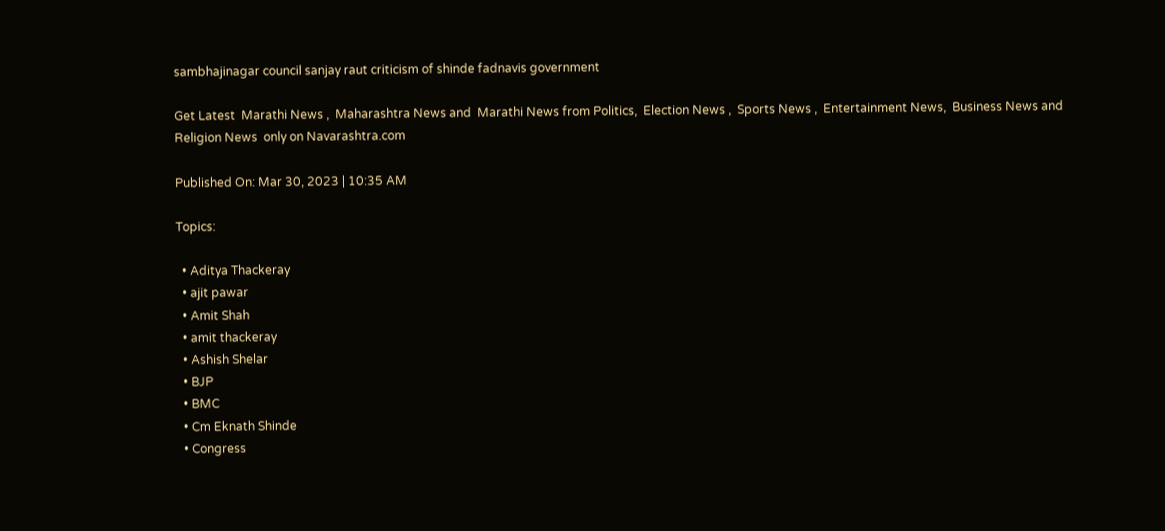sambhajinagar council sanjay raut criticism of shinde fadnavis government

Get Latest  Marathi News ,  Maharashtra News and  Marathi News from Politics,  Election News ,  Sports News ,  Entertainment News,  Business News and   Religion News  only on Navarashtra.com

Published On: Mar 30, 2023 | 10:35 AM

Topics:

  • Aditya Thackeray
  • ajit pawar
  • Amit Shah
  • amit thackeray
  • Ashish Shelar
  • BJP
  • BMC
  • Cm Eknath Shinde
  • Congress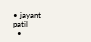• jayant patil
  •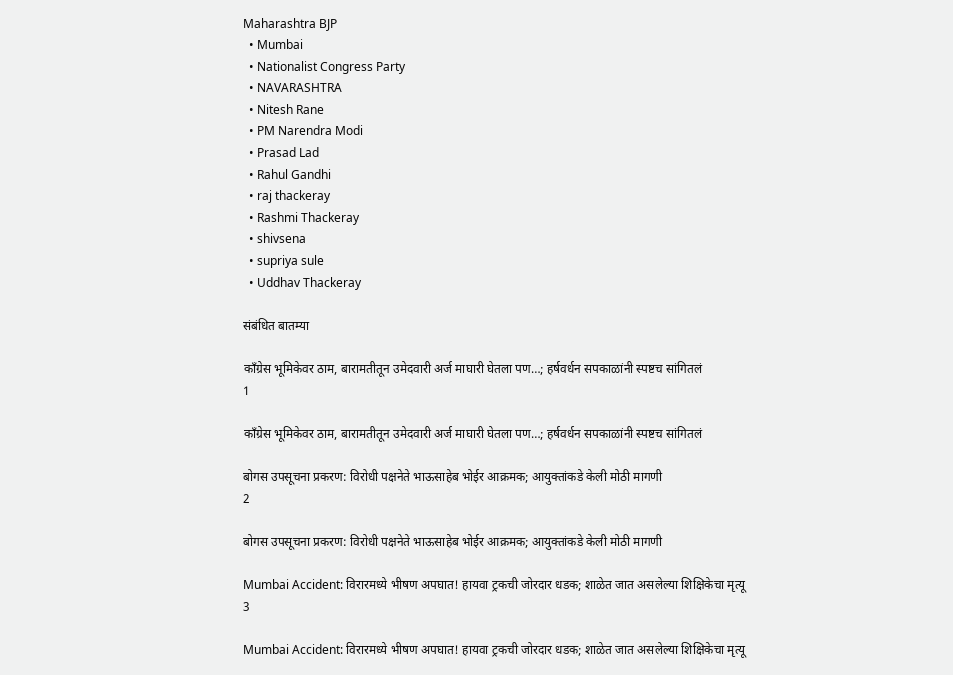Maharashtra BJP
  • Mumbai
  • Nationalist Congress Party
  • NAVARASHTRA
  • Nitesh Rane
  • PM Narendra Modi
  • Prasad Lad
  • Rahul Gandhi
  • raj thackeray
  • Rashmi Thackeray
  • shivsena
  • supriya sule
  • Uddhav Thackeray

संबंधित बातम्या

काँग्रेस भूमिकेवर ठाम, बारामतीतून उमेदवारी अर्ज माघारी घेतला पण…; हर्षवर्धन सपकाळांनी स्पष्टच सांगितलं
1

काँग्रेस भूमिकेवर ठाम, बारामतीतून उमेदवारी अर्ज माघारी घेतला पण…; हर्षवर्धन सपकाळांनी स्पष्टच सांगितलं

बोगस उपसूचना प्रकरण: विरोधी पक्षनेते भाऊसाहेब भोईर आक्रमक; आयुक्तांकडे केली मोठी मागणी
2

बोगस उपसूचना प्रकरण: विरोधी पक्षनेते भाऊसाहेब भोईर आक्रमक; आयुक्तांकडे केली मोठी मागणी

Mumbai Accident: विरारमध्ये भीषण अपघात! हायवा ट्रकची जोरदार धडक; शाळेत जात असलेल्या शिक्षिकेचा मृत्यू
3

Mumbai Accident: विरारमध्ये भीषण अपघात! हायवा ट्रकची जोरदार धडक; शाळेत जात असलेल्या शिक्षिकेचा मृत्यू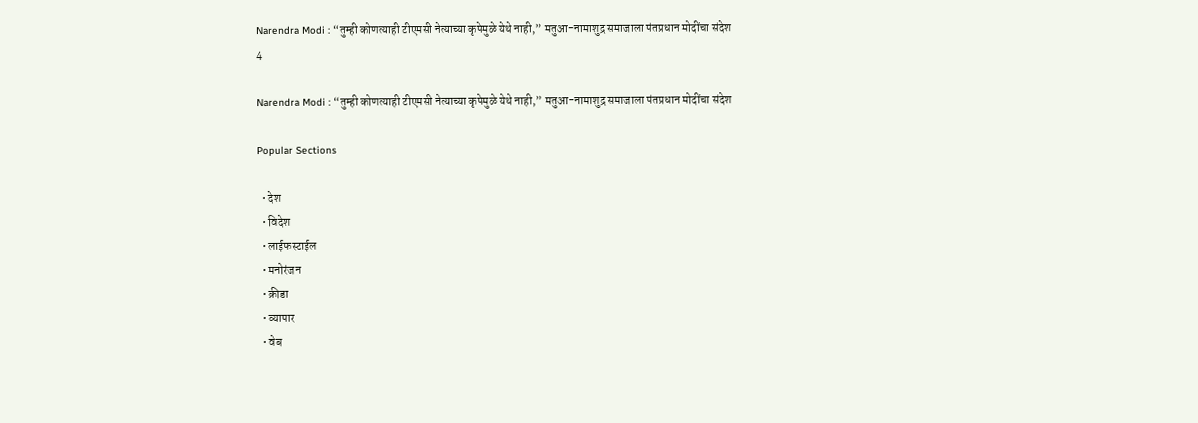Narendra Modi : “तुम्ही कोणत्याही टीएमसी नेत्याच्या कृपेमुळे येथे नाही,” मतुआ-नामाशुद्र समाजाला पंतप्रधान मोदींचा संदेश
4

Narendra Modi : “तुम्ही कोणत्याही टीएमसी नेत्याच्या कृपेमुळे येथे नाही,” मतुआ-नामाशुद्र समाजाला पंतप्रधान मोदींचा संदेश

Popular Sections

  • देश
  • विदेश
  • लाईफस्टाईल
  • मनोरंजन
  • क्रीडा
  • व्यापार
  • वेब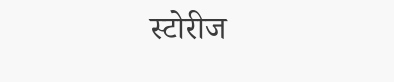स्टोरीज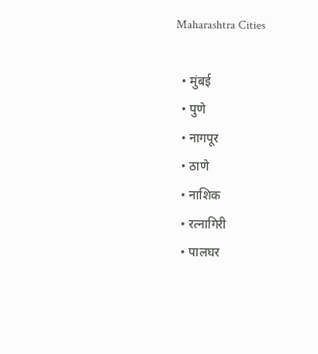Maharashtra Cities

  • मुंबई
  • पुणे
  • नागपूर
  • ठाणे
  • नाशिक
  • रत्नागिरी
  • पालघर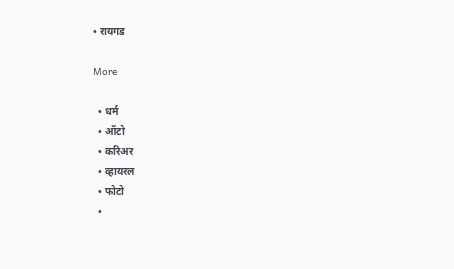• रायगड

More

  • धर्म
  • ऑटो
  • करिअर
  • व्हायरल
  • फोटो
  •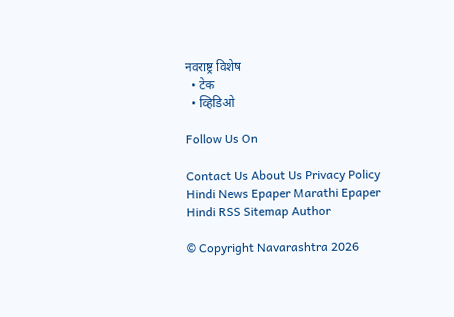नवराष्ट्र विशेष
  • टेक
  • व्हिडिओ

Follow Us On

Contact Us About Us Privacy Policy
Hindi News Epaper Marathi Epaper Hindi RSS Sitemap Author

© Copyright Navarashtra 2026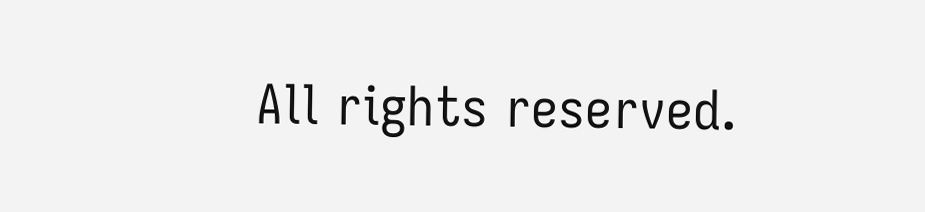All rights reserved.